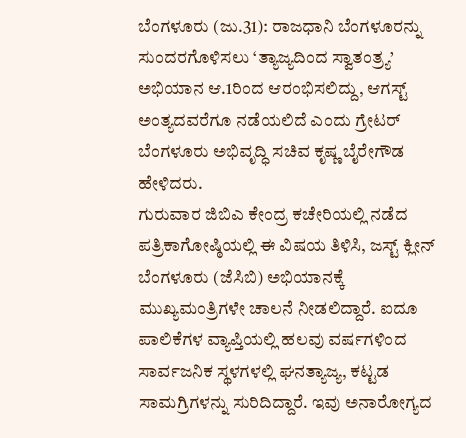ಬೆಂಗಳೂರು (ಜು.31): ರಾಜಧಾನಿ ಬೆಂಗಳೂರನ್ನು ಸುಂದರಗೊಳಿಸಲು ‘ತ್ಯಾಜ್ಯದಿಂದ ಸ್ವಾತಂತ್ರ್ಯ’ ಅಭಿಯಾನ ಆ.1ರಿಂದ ಆರಂಭಿಸಲಿದ್ದು, ಆಗಸ್ಟ್ ಅಂತ್ಯದವರೆಗೂ ನಡೆಯಲಿದೆ ಎಂದು ಗ್ರೇಟರ್ ಬೆಂಗಳೂರು ಅಭಿವೃದ್ಧಿ ಸಚಿವ ಕೃಷ್ಣ ಬೈರೇಗೌಡ ಹೇಳಿದರು.
ಗುರುವಾರ ಜಿಬಿಎ ಕೇಂದ್ರ ಕಚೇರಿಯಲ್ಲಿ ನಡೆದ ಪತ್ರಿಕಾಗೋಷ್ಠಿಯಲ್ಲಿ ಈ ವಿಷಯ ತಿಳಿಸಿ, ಜಸ್ಟ್ ಕ್ಲೀನ್ ಬೆಂಗಳೂರು (ಜೆಸಿಬಿ) ಅಭಿಯಾನಕ್ಕೆ ಮುಖ್ಯಮಂತ್ರಿಗಳೇ ಚಾಲನೆ ನೀಡಲಿದ್ದಾರೆ. ಐದೂ ಪಾಲಿಕೆಗಳ ವ್ಯಾಪ್ತಿಯಲ್ಲಿ ಹಲವು ವರ್ಷಗಳಿಂದ ಸಾರ್ವಜನಿಕ ಸ್ಥಳಗಳಲ್ಲಿ ಘನತ್ಯಾಜ್ಯ, ಕಟ್ಟಡ ಸಾಮಗ್ರಿಗಳನ್ನು ಸುರಿದಿದ್ದಾರೆ. ಇವು ಅನಾರೋಗ್ಯದ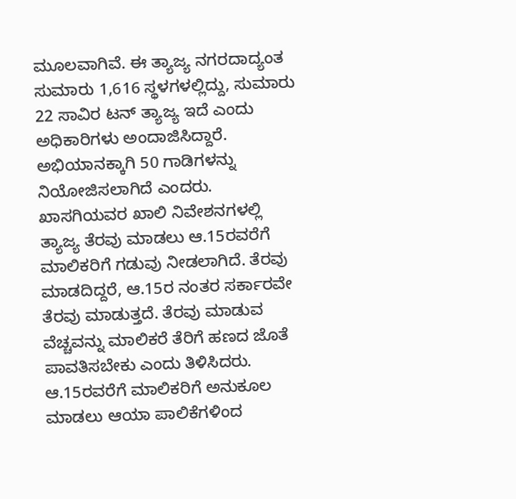ಮೂಲವಾಗಿವೆ. ಈ ತ್ಯಾಜ್ಯ ನಗರದಾದ್ಯಂತ ಸುಮಾರು 1,616 ಸ್ಥಳಗಳಲ್ಲಿದ್ದು, ಸುಮಾರು 22 ಸಾವಿರ ಟನ್ ತ್ಯಾಜ್ಯ ಇದೆ ಎಂದು ಅಧಿಕಾರಿಗಳು ಅಂದಾಜಿಸಿದ್ದಾರೆ. ಅಭಿಯಾನಕ್ಕಾಗಿ 50 ಗಾಡಿಗಳನ್ನು ನಿಯೋಜಿಸಲಾಗಿದೆ ಎಂದರು.
ಖಾಸಗಿಯವರ ಖಾಲಿ ನಿವೇಶನಗಳಲ್ಲಿ ತ್ಯಾಜ್ಯ ತೆರವು ಮಾಡಲು ಆ.15ರವರೆಗೆ ಮಾಲಿಕರಿಗೆ ಗಡುವು ನೀಡಲಾಗಿದೆ. ತೆರವು ಮಾಡದಿದ್ದರೆ, ಆ.15ರ ನಂತರ ಸರ್ಕಾರವೇ ತೆರವು ಮಾಡುತ್ತದೆ. ತೆರವು ಮಾಡುವ ವೆಚ್ಚವನ್ನು ಮಾಲಿಕರೆ ತೆರಿಗೆ ಹಣದ ಜೊತೆ ಪಾವತಿಸಬೇಕು ಎಂದು ತಿಳಿಸಿದರು.
ಆ.15ರವರೆಗೆ ಮಾಲಿಕರಿಗೆ ಅನುಕೂಲ ಮಾಡಲು ಆಯಾ ಪಾಲಿಕೆಗಳಿಂದ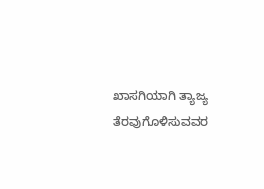ಖಾಸಗಿಯಾಗಿ ತ್ಯಾಜ್ಯ ತೆರವುಗೊಳಿಸುವವರ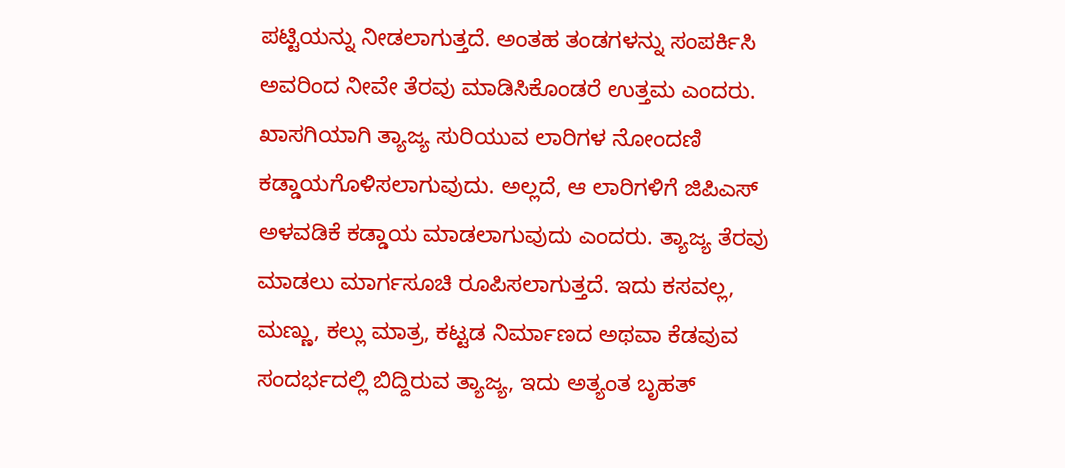ಪಟ್ಟಿಯನ್ನು ನೀಡಲಾಗುತ್ತದೆ. ಅಂತಹ ತಂಡಗಳನ್ನು ಸಂಪರ್ಕಿಸಿ ಅವರಿಂದ ನೀವೇ ತೆರವು ಮಾಡಿಸಿಕೊಂಡರೆ ಉತ್ತಮ ಎಂದರು.
ಖಾಸಗಿಯಾಗಿ ತ್ಯಾಜ್ಯ ಸುರಿಯುವ ಲಾರಿಗಳ ನೋಂದಣಿ ಕಡ್ಡಾಯಗೊಳಿಸಲಾಗುವುದು. ಅಲ್ಲದೆ, ಆ ಲಾರಿಗಳಿಗೆ ಜಿಪಿಎಸ್ ಅಳವಡಿಕೆ ಕಡ್ಡಾಯ ಮಾಡಲಾಗುವುದು ಎಂದರು. ತ್ಯಾಜ್ಯ ತೆರವು ಮಾಡಲು ಮಾರ್ಗಸೂಚಿ ರೂಪಿಸಲಾಗುತ್ತದೆ. ಇದು ಕಸವಲ್ಲ, ಮಣ್ಣು, ಕಲ್ಲು ಮಾತ್ರ, ಕಟ್ಟಡ ನಿರ್ಮಾಣದ ಅಥವಾ ಕೆಡವುವ ಸಂದರ್ಭದಲ್ಲಿ ಬಿದ್ದಿರುವ ತ್ಯಾಜ್ಯ, ಇದು ಅತ್ಯಂತ ಬೃಹತ್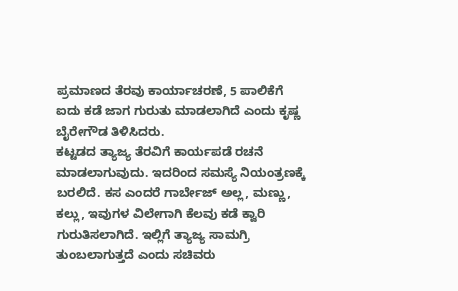ಪ್ರಮಾಣದ ತೆರವು ಕಾರ್ಯಾಚರಣೆ, 5 ಪಾಲಿಕೆಗೆ ಐದು ಕಡೆ ಜಾಗ ಗುರುತು ಮಾಡಲಾಗಿದೆ ಎಂದು ಕೃಷ್ಣ ಬೈರೇಗೌಡ ತಿಳಿಸಿದರು.
ಕಟ್ಟಡದ ತ್ಯಾಜ್ಯ ತೆರವಿಗೆ ಕಾರ್ಯಪಡೆ ರಚನೆ ಮಾಡಲಾಗುವುದು. ಇದರಿಂದ ಸಮಸ್ಯೆ ನಿಯಂತ್ರಣಕ್ಕೆ ಬರಲಿದೆ. ಕಸ ಎಂದರೆ ಗಾರ್ಬೇಜ್ ಅಲ್ಲ, ಮಣ್ಣು, ಕಲ್ಲು, ಇವುಗಳ ವಿಲೇಗಾಗಿ ಕೆಲವು ಕಡೆ ಕ್ವಾರಿ ಗುರುತಿಸಲಾಗಿದೆ. ಇಲ್ಲಿಗೆ ತ್ಯಾಜ್ಯ ಸಾಮಗ್ರಿ ತುಂಬಲಾಗುತ್ತದೆ ಎಂದು ಸಚಿವರು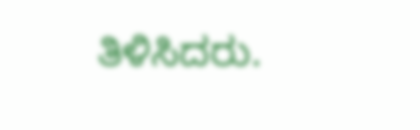ತಿಳಿಸಿದರು.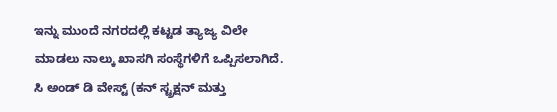ಇನ್ನು ಮುಂದೆ ನಗರದಲ್ಲಿ ಕಟ್ಟಡ ತ್ಯಾಜ್ಯ ವಿಲೇ ಮಾಡಲು ನಾಲ್ಕು ಖಾಸಗಿ ಸಂಸ್ಥೆಗಳಿಗೆ ಒಪ್ಪಿಸಲಾಗಿದೆ. ಸಿ ಅಂಡ್ ಡಿ ವೇಸ್ಟ್ (ಕನ್ ಸ್ಟ್ರಕ್ಷನ್ ಮತ್ತು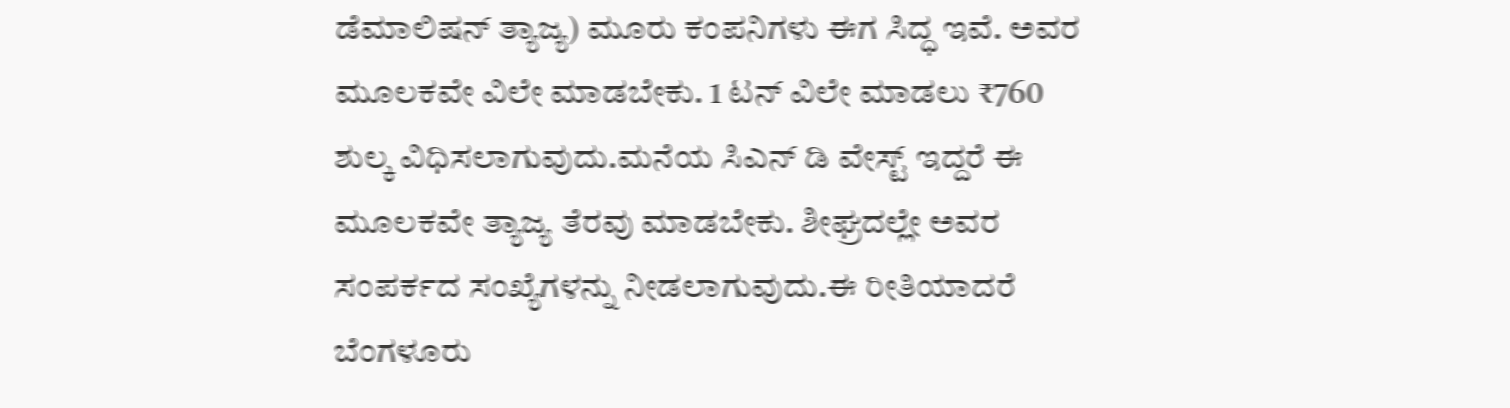ಡೆಮಾಲಿಷನ್ ತ್ಯಾಜ್ಯ) ಮೂರು ಕಂಪನಿಗಳು ಈಗ ಸಿದ್ಧ ಇವೆ. ಅವರ ಮೂಲಕವೇ ವಿಲೇ ಮಾಡಬೇಕು. 1 ಟನ್ ವಿಲೇ ಮಾಡಲು ₹760 ಶುಲ್ಕ ವಿಧಿಸಲಾಗುವುದು.ಮನೆಯ ಸಿಎನ್ ಡಿ ವೇಸ್ಟ್ ಇದ್ದರೆ ಈ ಮೂಲಕವೇ ತ್ಯಾಜ್ಯ ತೆರವು ಮಾಡಬೇಕು. ಶೀಘ್ರದಲ್ಲೇ ಅವರ ಸಂಪರ್ಕದ ಸಂಖ್ಯೆಗಳನ್ನು ನೀಡಲಾಗುವುದು.ಈ ರೀತಿಯಾದರೆ ಬೆಂಗಳೂರು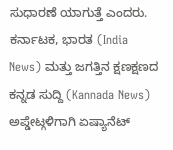ಸುಧಾರಣೆ ಯಾಗುತ್ತೆ ಎಂದರು.
ಕರ್ನಾಟಕ, ಭಾರತ (India News) ಮತ್ತು ಜಗತ್ತಿನ ಕ್ಷಣಕ್ಷಣದ ಕನ್ನಡ ಸುದ್ದಿ (Kannada News) ಅಪ್ಡೇಟ್ಗಳಿಗಾಗಿ ಏಷ್ಯಾನೆಟ್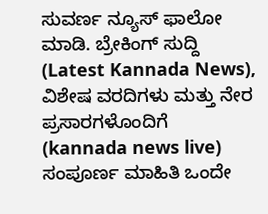ಸುವರ್ಣ ನ್ಯೂಸ್ ಫಾಲೋ ಮಾಡಿ. ಬ್ರೇಕಿಂಗ್ ಸುದ್ದಿ (Latest Kannada News), ವಿಶೇಷ ವರದಿಗಳು ಮತ್ತು ನೇರ ಪ್ರಸಾರಗಳೊಂದಿಗೆ (kannada news live) ಸಂಪೂರ್ಣ ಮಾಹಿತಿ ಒಂದೇ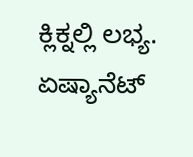ಕ್ಲಿಕ್ನಲ್ಲಿ ಲಭ್ಯ. ಏಷ್ಯಾನೆಟ್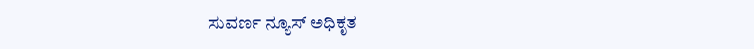ಸುವರ್ಣ ನ್ಯೂಸ್ ಅಧಿಕೃತ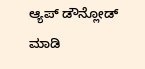ಆ್ಯಪ್ ಡೌನ್ಲೋಡ್ ಮಾಡಿ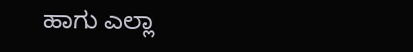ಹಾಗು ಎಲ್ಲಾ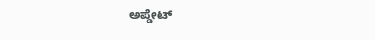ಅಪ್ಡೇಟ್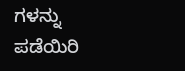ಗಳನ್ನು ಪಡೆಯಿರಿ